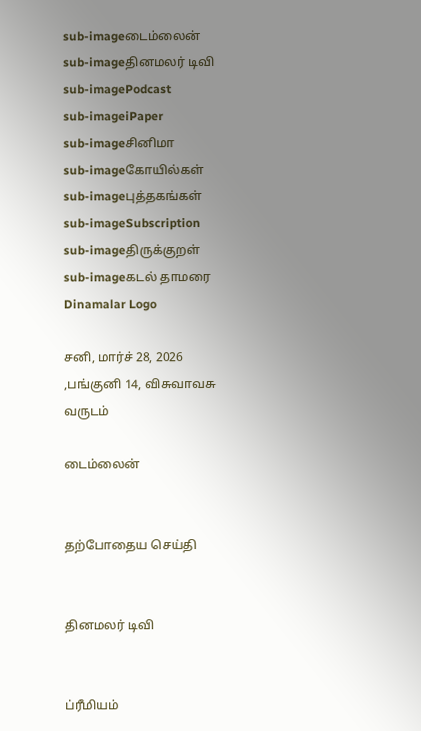sub-imageடைம்லைன்
sub-imageதினமலர் டிவி
sub-imagePodcast
sub-imageiPaper
sub-imageசினிமா
sub-imageகோயில்கள்
sub-imageபுத்தகங்கள்
sub-imageSubscription
sub-imageதிருக்குறள்
sub-imageகடல் தாமரை
Dinamalar Logo

சனி, மார்ச் 28, 2026 ,பங்குனி 14, விசுவாவசு வருடம்

டைம்லைன்


தற்போதைய செய்தி


தினமலர் டிவி


ப்ரீமியம்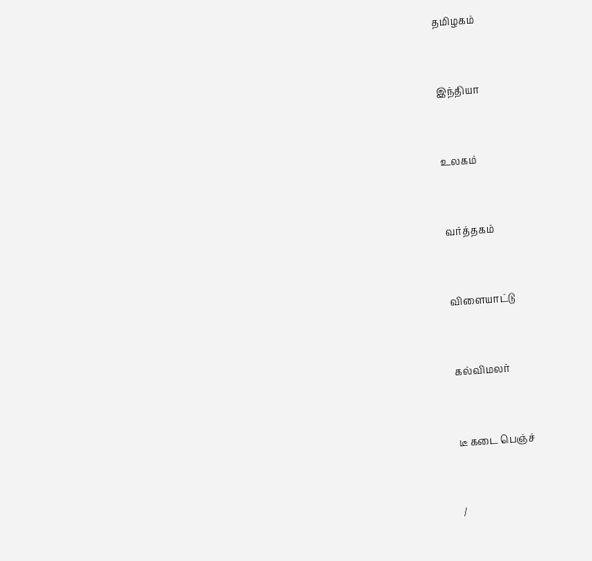தமிழகம்


இந்தியா


உலகம்


வர்த்தகம்


விளையாட்டு


கல்விமலர்


டீ கடை பெஞ்ச்


/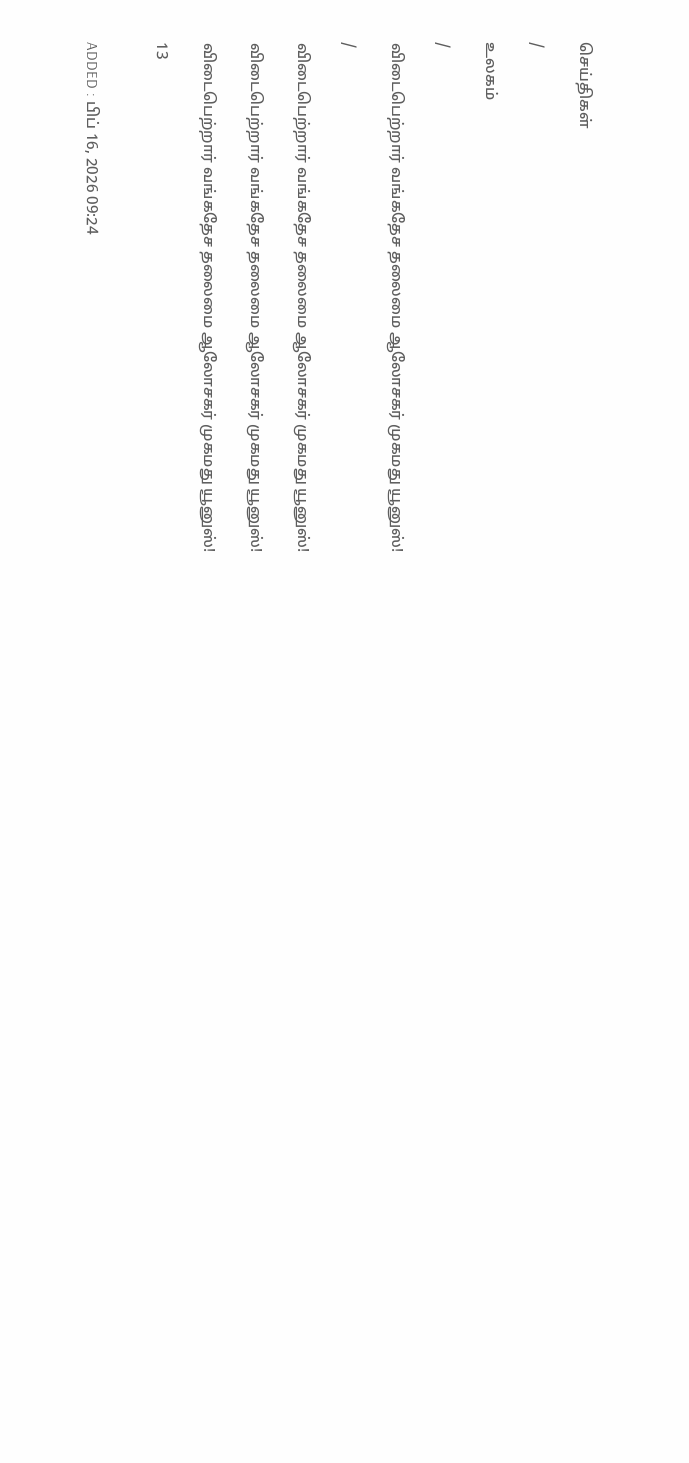செய்திகள்

/

உலகம்

/

விடைபெற்றார் வங்கதேச தலைமை ஆலோசகர் முகமது யூனுஸ்!

/

விடைபெற்றார் வங்கதேச தலைமை ஆலோசகர் முகமது யூனுஸ்!

விடைபெற்றார் வங்கதேச தலைமை ஆலோசகர் முகமது யூனுஸ்!

விடைபெற்றார் வங்கதேச தலைமை ஆலோசகர் முகமது யூனுஸ்!

13


ADDED : பிப் 16, 2026 09:24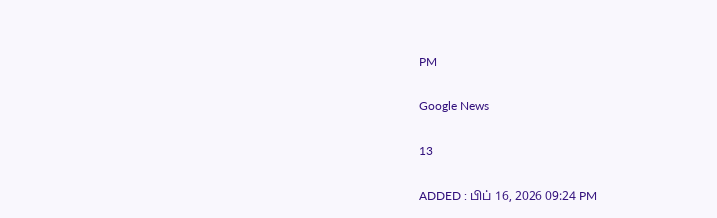PM

Google News

13

ADDED : பிப் 16, 2026 09:24 PM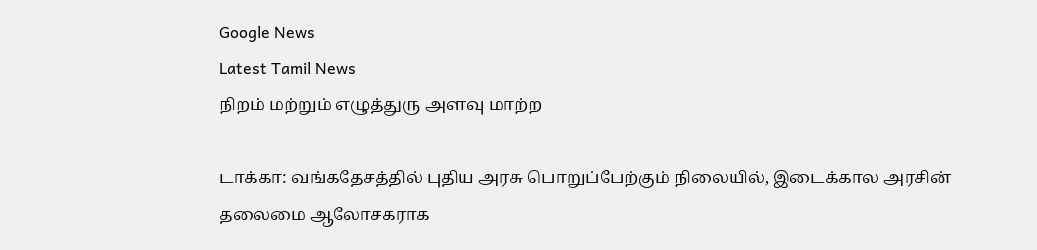Google News
Latest Tamil News
நிறம் மற்றும் எழுத்துரு அளவு மாற்ற

டாக்கா: வங்கதேசத்தில் புதிய அரசு பொறுப்பேற்கும் நிலையில், இடைக்கால அரசின் தலைமை ஆலோசகராக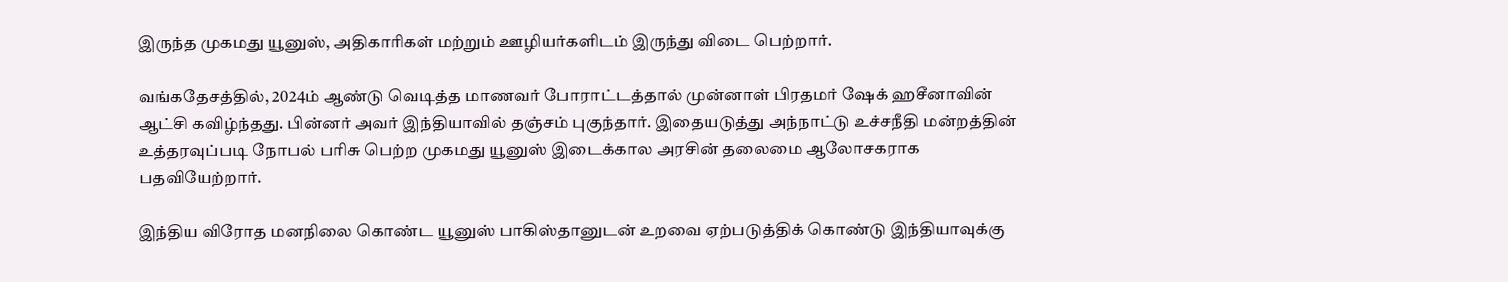இருந்த முகமது யூனுஸ், அதிகாரிகள் மற்றும் ஊழியர்களிடம் இருந்து விடை பெற்றார்.

வங்கதேசத்தில், 2024ம் ஆண்டு வெடித்த மாணவர் போராட்டத்தால் முன்னாள் பிரதமர் ஷேக் ஹசீனாவின் ஆட்சி கவிழ்ந்தது. பின்னர் அவர் இந்தியாவில் தஞ்சம் புகுந்தார். இதையடுத்து அந்நாட்டு உச்சநீதி மன்றத்தின் உத்தரவுப்படி நோபல் பரிசு பெற்ற முகமது யூனுஸ் இடைக்கால அரசின் தலைமை ஆலோசகராக பதவியேற்றார்.

இந்திய விரோத மனநிலை கொண்ட யூனுஸ் பாகிஸ்தானுடன் உறவை ஏற்படுத்திக் கொண்டு இந்தியாவுக்கு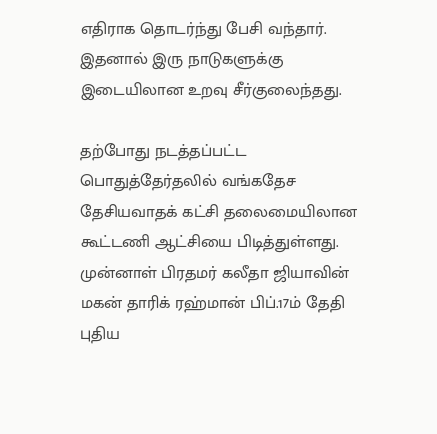எதிராக தொடர்ந்து பேசி வந்தார். இதனால் இரு நாடுகளுக்கு இடையிலான உறவு சீர்குலைந்தது.

தற்போது நடத்தப்பட்ட பொதுத்தேர்தலில் வங்கதேச தேசியவாதக் கட்சி தலைமையிலான கூட்டணி ஆட்சியை பிடித்துள்ளது. முன்னாள் பிரதமர் கலீதா ஜியாவின் மகன் தாரிக் ரஹ்மான் பிப்.17ம் தேதி புதிய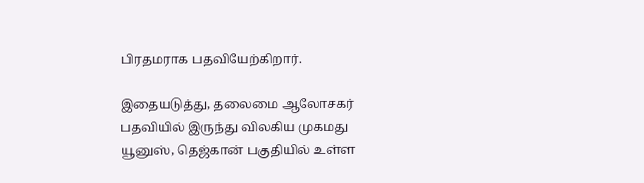பிரதமராக பதவியேற்கிறார்.

இதையடுத்து, தலைமை ஆலோசகர் பதவியில் இருந்து விலகிய முகமது யூனுஸ், தெஜ்கான் பகுதியில் உள்ள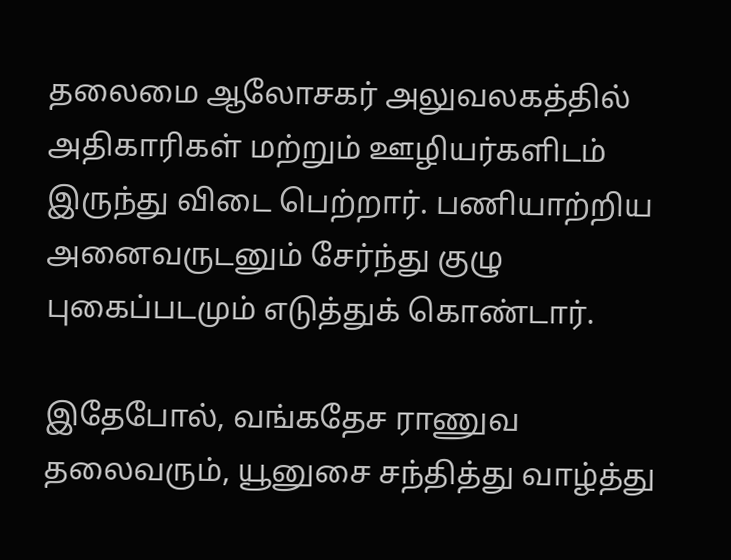தலைமை ஆலோசகர் அலுவலகத்தில் அதிகாரிகள் மற்றும் ஊழியர்களிடம் இருந்து விடை பெற்றார். பணியாற்றிய அனைவருடனும் சேர்ந்து குழு புகைப்படமும் எடுத்துக் கொண்டார்.

இதேபோல், வங்கதேச ராணுவ தலைவரும், யூனுசை சந்தித்து வாழ்த்து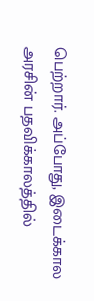பெற்றார். அப்போது, இடைக்கால அரசின் பதவிக்காலத்தில்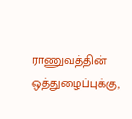ராணுவத்தின் ஒத்துழைப்புக்கு,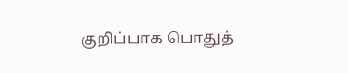குறிப்பாக பொதுத்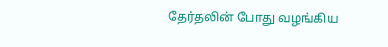தேர்தலின் போது வழங்கிய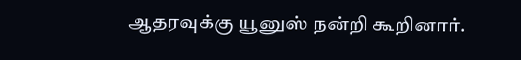ஆதரவுக்கு யூனுஸ் நன்றி கூறினார்.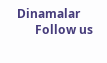Dinamalar
      Follow us